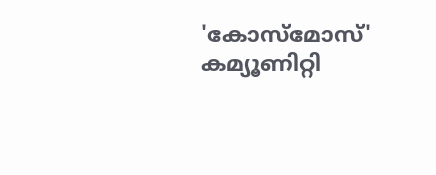'കോസ്മോസ്' കമ്യൂണിറ്റി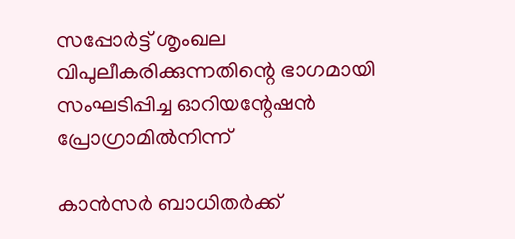സപ്പോർട്ട് ശൃംഖല വിപുലീകരിക്കുന്നതിന്റെ ഭാഗമായി സംഘടിപ്പിച്ച ഓറിയന്റേഷൻ പ്രോഗ്രാമിൽനിന്ന്

കാൻസർ ബാധിതർക്ക്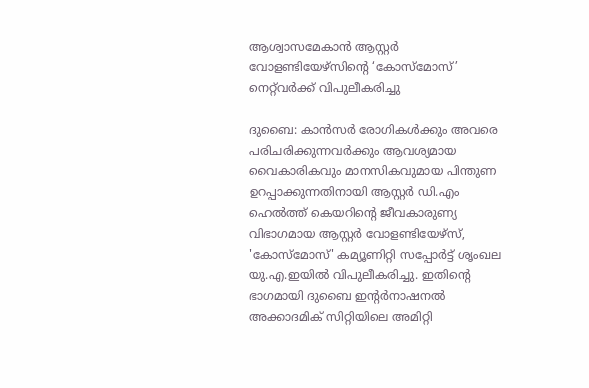ആശ്വാസമേകാൻ ആസ്റ്റർ വോളണ്ടിയേഴ്സിന്റെ ‘കോസ്മോസ്’ നെറ്റ്‌വർക്ക് വിപുലീകരിച്ചു

ദുബൈ: കാൻസർ രോഗികൾക്കും അവരെ പരിചരിക്കുന്നവർക്കും ആവശ്യമായ വൈകാരികവും മാനസികവുമായ പിന്തുണ ഉറപ്പാക്കുന്നതിനായി ആസ്റ്റർ ഡി.എം ഹെൽത്ത് കെയറിന്റെ ജീവകാരുണ്യ വിഭാഗമായ ആസ്റ്റർ വോളണ്ടിയേഴ്സ്, 'കോസ്മോസ്' കമ്യൂണിറ്റി സപ്പോർട്ട് ശൃംഖല യു.എ.ഇയിൽ വിപുലീകരിച്ചു. ഇതിന്റെ ഭാഗമായി ദുബൈ ഇന്റർനാഷനൽ അക്കാദമിക് സിറ്റിയിലെ അമിറ്റി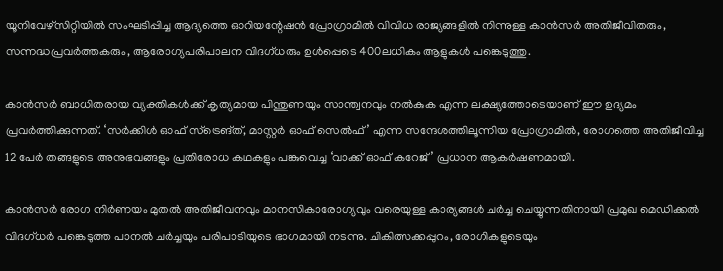യൂനിവേഴ്സിറ്റിയിൽ സംഘടിപ്പിച്ച ആദ്യത്തെ ഓറിയന്റേഷൻ പ്രോഗ്രാമിൽ വിവിധ രാജ്യങ്ങളിൽ നിന്നുള്ള കാൻസർ അതിജീവിതരും, സന്നദ്ധപ്രവർത്തകരും, ആരോഗ്യപരിപാലന വിദഗ്ധരും ഉൾപ്പെടെ 400ലധികം ആളുകൾ പങ്കെടുത്തു.

കാൻസർ ബാധിതരായ വ്യക്തികൾക്ക് കൃത്യമായ പിന്തുണയും സാന്ത്വനവും നൽകുക എന്ന ലക്ഷ്യത്തോടെയാണ് ഈ ഉദ്യമം പ്രവർത്തിക്കുന്നത്. ‘സർക്കിൾ ഓഫ് സ്ട്രെങ്ത്, മാസ്റ്റർ ഓഫ് സെൽഫ്’ എന്ന സന്ദേശത്തിലൂന്നിയ പ്രോഗ്രാമിൽ, രോഗത്തെ അതിജീവിച്ച 12 പേർ തങ്ങളുടെ അനുഭവങ്ങളും പ്രതിരോധ കഥകളും പങ്കുവെച്ച ‘വാക്ക് ഓഫ് കറേജ്’ പ്രധാന ആകർഷണമായി.

കാൻസർ രോഗ നിർണയം മുതൽ അതിജീവനവും മാനസികാരോഗ്യവും വരെയുള്ള കാര്യങ്ങൾ ചർച്ച ചെയ്യുന്നതിനായി പ്രമുഖ മെഡിക്കൽ വിദഗ്ധർ പങ്കെടുത്ത പാനൽ ചർച്ചയും പരിപാടിയുടെ ഭാഗമായി നടന്നു. ചികിത്സക്കപ്പുറം, രോഗികളുടെയും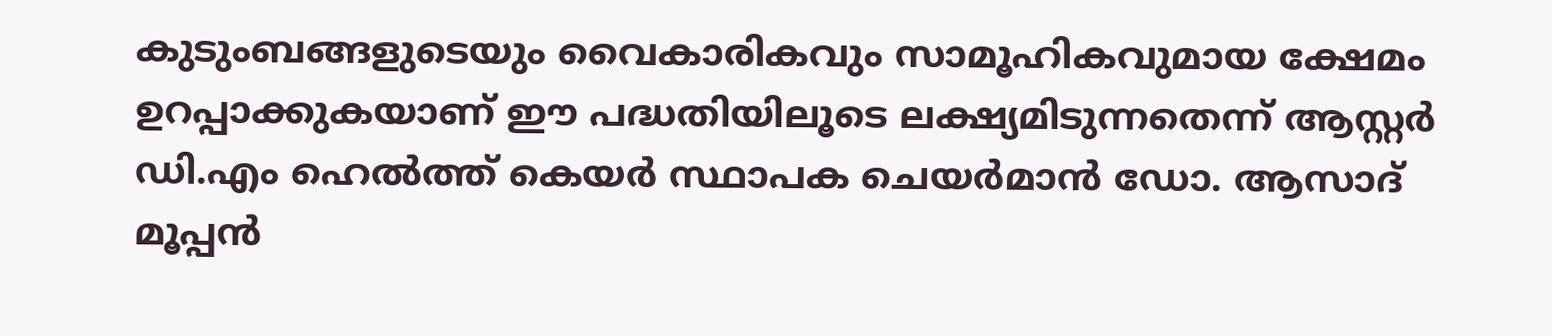കുടുംബങ്ങളുടെയും വൈകാരികവും സാമൂഹികവുമായ ക്ഷേമം ഉറപ്പാക്കുകയാണ് ഈ പദ്ധതിയിലൂടെ ലക്ഷ്യമിടുന്നതെന്ന് ആസ്റ്റർ ഡി.എം ഹെൽത്ത് കെയർ സ്ഥാപക ചെയർമാൻ ഡോ. ആസാദ് മൂപ്പൻ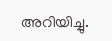അറിയിച്ചു.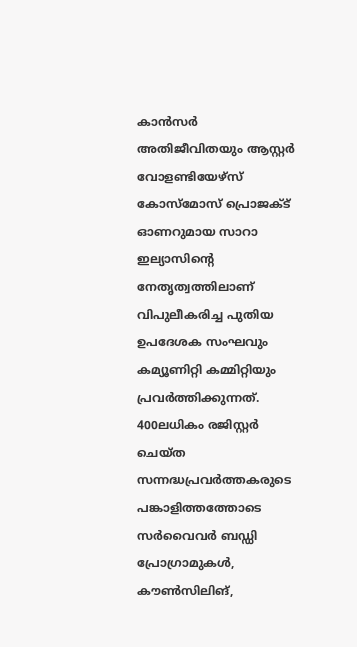കാൻസർ അതിജീവിതയും ആസ്റ്റർ വോളണ്ടിയേഴ്സ് കോസ്മോസ് പ്രൊജക്ട് ഓണറുമായ സാറാ ഇല്യാസിന്റെ നേതൃത്വത്തിലാണ് വിപുലീകരിച്ച പുതിയ ഉപദേശക സംഘവും കമ്യൂണിറ്റി കമ്മിറ്റിയും പ്രവർത്തിക്കുന്നത്. 400ലധികം രജിസ്റ്റർ ചെയ്ത സന്നദ്ധപ്രവർത്തകരുടെ പങ്കാളിത്തത്തോടെ സർവൈവർ ബഡ്ഡി പ്രോഗ്രാമുകൾ, കൗൺസിലിങ്,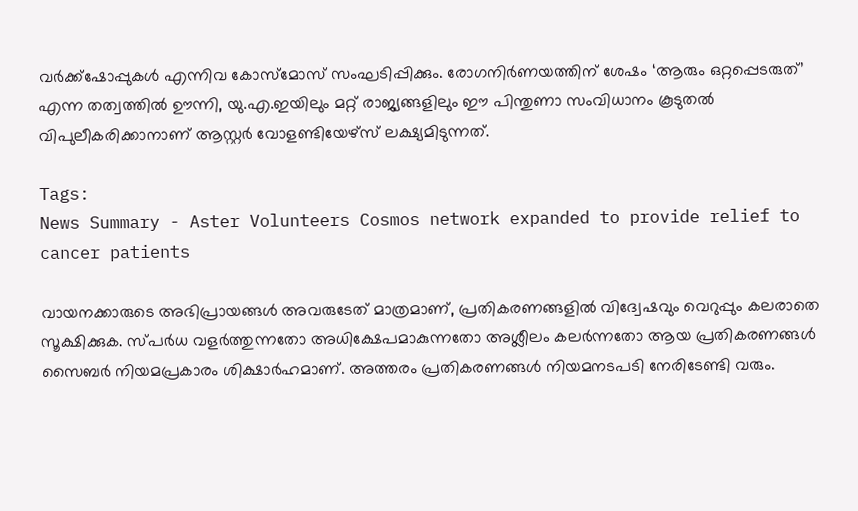വർക്ക്ഷോപ്പുകൾ എന്നിവ കോസ്മോസ് സംഘടിപ്പിക്കും. രോഗനിർണയത്തിന് ശേഷം ‘ആരും ഒറ്റപ്പെടരുത്’ എന്ന തത്വത്തിൽ ഊന്നി, യു.എ.ഇയിലും മറ്റ് രാജ്യങ്ങളിലും ഈ പിന്തുണാ സംവിധാനം കൂടുതൽ വിപുലീകരിക്കാനാണ് ആസ്റ്റർ വോളണ്ടിയേഴ്സ് ലക്ഷ്യമിടുന്നത്.

Tags:
News Summary - Aster Volunteers Cosmos network expanded to provide relief to cancer patients

വായനക്കാരുടെ അഭിപ്രായങ്ങള്‍ അവരുടേത് മാത്രമാണ്, പ്രതികരണങ്ങളിൽ വിദ്വേഷവും വെറുപ്പും കലരാതെ സൂക്ഷിക്കുക. സ്പർധ വളർത്തുന്നതോ അധിക്ഷേപമാകുന്നതോ അശ്ലീലം കലർന്നതോ ആയ പ്രതികരണങ്ങൾ സൈബർ നിയമപ്രകാരം ശിക്ഷാർഹമാണ്. അത്തരം പ്രതികരണങ്ങൾ നിയമനടപടി നേരിടേണ്ടി വരും.